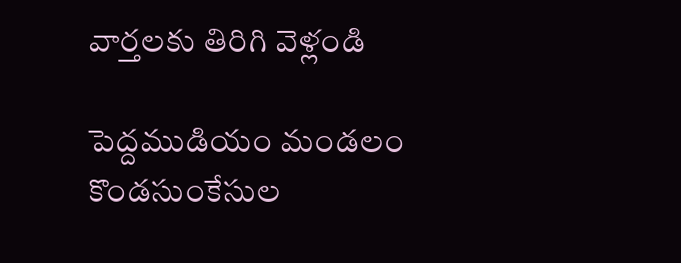వార్తలకు తిరిగి వెళ్లండి

పెద్దముడియం మండలం కొండసుంకేసుల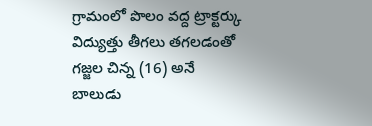గ్రామంలో పొలం వద్ద ట్రాక్టర్కు విద్యుత్తు తీగలు తగలడంతో గజ్జల చిన్న (16) అనే బాలుడు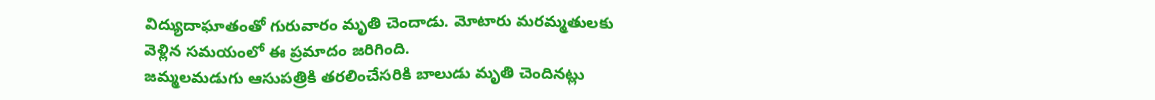విద్యుదాఘాతంతో గురువారం మృతి చెందాడు. మోటారు మరమ్మతులకు వెళ్లిన సమయంలో ఈ ప్రమాదం జరిగింది.
జమ్మలమడుగు ఆసుపత్రికి తరలించేసరికి బాలుడు మృతి చెందినట్లు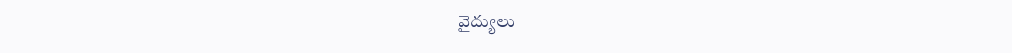వైద్యులు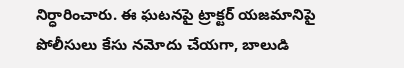నిర్ధారించారు. ఈ ఘటనపై ట్రాక్టర్ యజమానిపై పోలీసులు కేసు నమోదు చేయగా, బాలుడి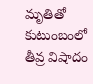మృతితో కుటుంబంలో తీవ్ర విషాదం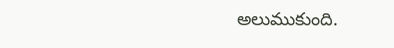అలుముకుంది.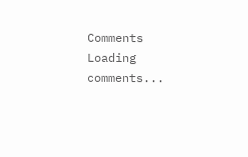Comments
Loading comments...